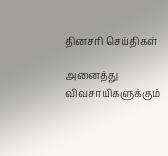தினசரி செய்திகள்

அனைத்து விவசாயிகளுக்கும்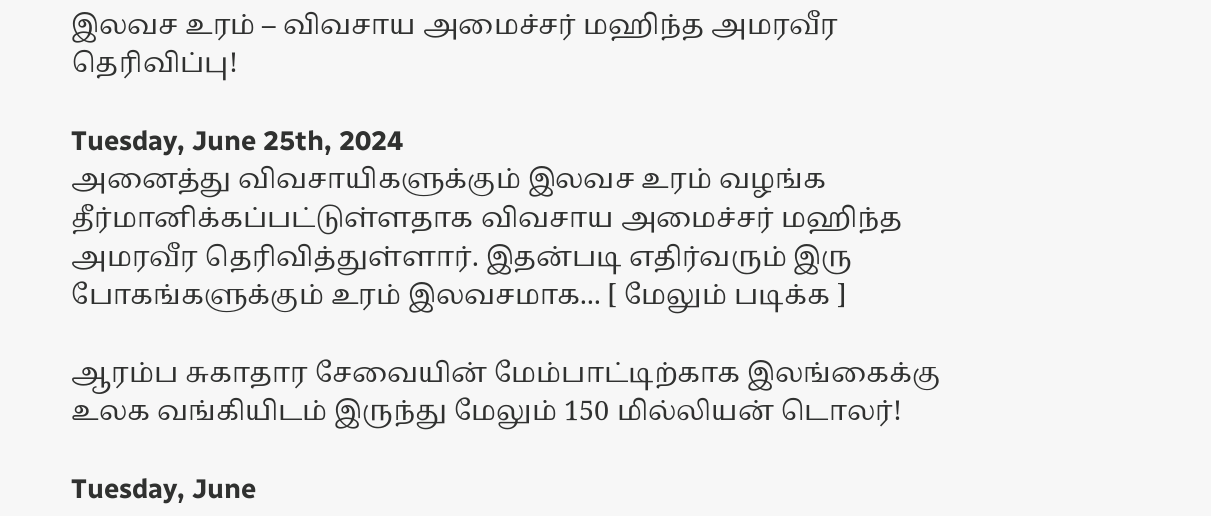இலவச உரம் – விவசாய அமைச்சர் மஹிந்த அமரவீர தெரிவிப்பு!

Tuesday, June 25th, 2024
அனைத்து விவசாயிகளுக்கும் இலவச உரம் வழங்க தீர்மானிக்கப்பட்டுள்ளதாக விவசாய அமைச்சர் மஹிந்த அமரவீர தெரிவித்துள்ளார். இதன்படி எதிர்வரும் இரு போகங்களுக்கும் உரம் இலவசமாக... [ மேலும் படிக்க ]

ஆரம்ப சுகாதார சேவையின் மேம்பாட்டிற்காக இலங்கைக்கு உலக வங்கியிடம் இருந்து மேலும் 150 மில்லியன் டொலர்!

Tuesday, June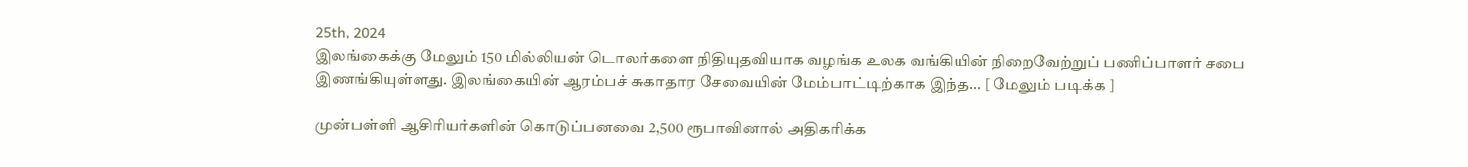25th, 2024
இலங்கைக்கு மேலும் 150 மில்லியன் டொலர்களை நிதியுதவியாக வழங்க உலக வங்கியின் நிறைவேற்றுப் பணிப்பாளர் சபை இணங்கியுள்ளது. இலங்கையின் ஆரம்பச் சுகாதார சேவையின் மேம்பாட்டிற்காக இந்த... [ மேலும் படிக்க ]

முன்பள்ளி ஆசிரியர்களின் கொடுப்பனவை 2,500 ரூபாவினால் அதிகரிக்க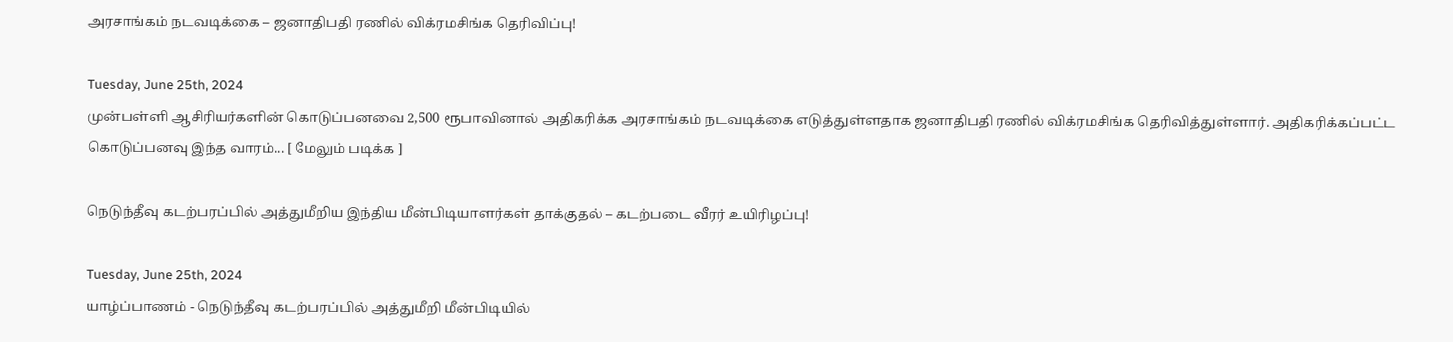அரசாங்கம் நடவடிக்கை – ஜனாதிபதி ரணில் விக்ரமசிங்க தெரிவிப்பு!

Tuesday, June 25th, 2024
முன்பள்ளி ஆசிரியர்களின் கொடுப்பனவை 2,500 ரூபாவினால் அதிகரிக்க அரசாங்கம் நடவடிக்கை எடுத்துள்ளதாக ஜனாதிபதி ரணில் விக்ரமசிங்க தெரிவித்துள்ளார். அதிகரிக்கப்பட்ட கொடுப்பனவு இந்த வாரம்... [ மேலும் படிக்க ]

நெடுந்தீவு கடற்பரப்பில் அத்துமீறிய இந்திய மீன்பிடியாளர்கள் தாக்குதல் – கடற்படை வீரர் உயிரிழப்பு!

Tuesday, June 25th, 2024
யாழ்ப்பாணம் - நெடுந்தீவு கடற்பரப்பில் அத்துமீறி மீன்பிடியில்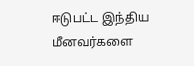ஈடுபட்ட இந்திய மீனவர்களை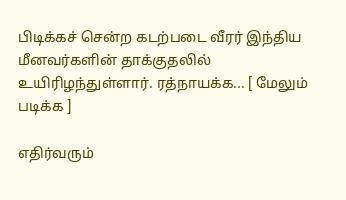பிடிக்கச் சென்ற கடற்படை வீரர் இந்திய மீனவர்களின் தாக்குதலில் உயிரிழந்துள்ளார். ரத்நாயக்க... [ மேலும் படிக்க ]

எதிர்வரும்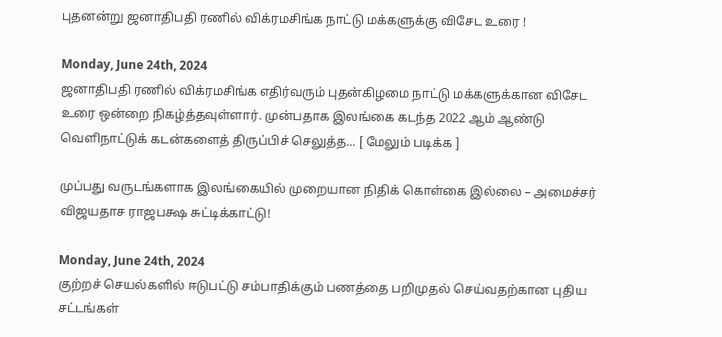புதனன்று ஜனாதிபதி ரணில் விக்ரமசிங்க நாட்டு மக்களுக்கு விசேட உரை !

Monday, June 24th, 2024
ஜனாதிபதி ரணில் விக்ரமசிங்க எதிர்வரும் புதன்கிழமை நாட்டு மக்களுக்கான விசேட உரை ஒன்றை நிகழ்த்தவுள்ளார். முன்பதாக இலங்கை கடந்த 2022 ஆம் ஆண்டு வெளிநாட்டுக் கடன்களைத் திருப்பிச் செலுத்த... [ மேலும் படிக்க ]

முப்பது வருடங்களாக இலங்கையில் முறையான நிதிக் கொள்கை இல்லை – அமைச்சர் விஜயதாச ராஜபக்ஷ சுட்டிக்காட்டு!

Monday, June 24th, 2024
குற்றச் செயல்களில் ஈடுபட்டு சம்பாதிக்கும் பணத்தை பறிமுதல் செய்வதற்கான புதிய சட்டங்கள்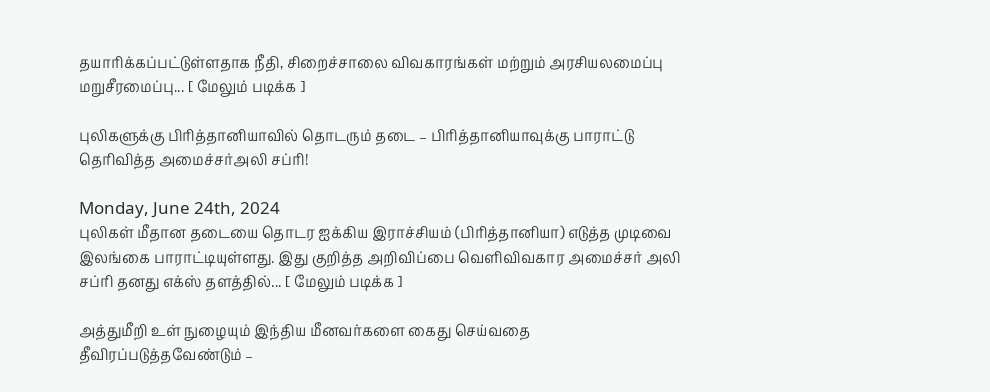தயாரிக்கப்பட்டுள்ளதாக நீதி, சிறைச்சாலை விவகாரங்கள் மற்றும் அரசியலமைப்பு மறுசீரமைப்பு... [ மேலும் படிக்க ]

புலிகளுக்கு பிரித்தானியாவில் தொடரும் தடை – பிரித்தானியாவுக்கு பாராட்டு தெரிவித்த அமைச்சர்அலி சப்ரி!

Monday, June 24th, 2024
புலிகள் மீதான தடையை தொடர ஐக்கிய இராச்சியம் (பிரித்தானியா) எடுத்த முடிவை இலங்கை பாராட்டியுள்ளது. இது குறித்த அறிவிப்பை வெளிவிவகார அமைச்சர் அலி சப்ரி தனது எக்ஸ் தளத்தில்... [ மேலும் படிக்க ]

அத்துமீறி உள் நுழையும் இந்திய மீனவர்களை கைது செய்வதை தீவிரப்படுத்தவேண்டும் –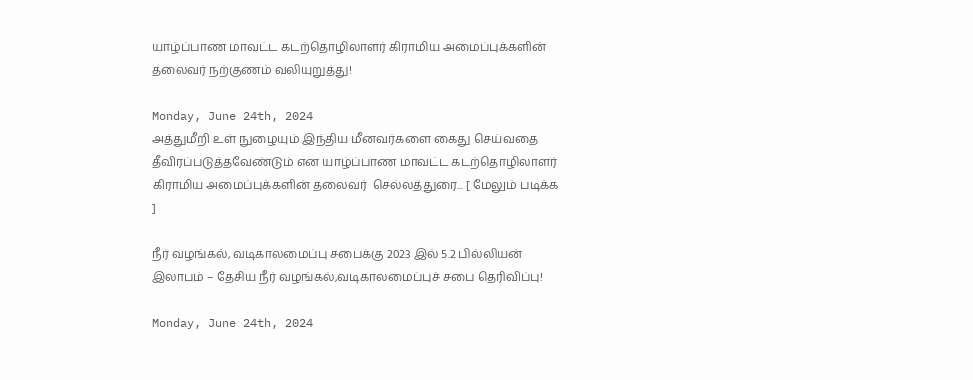யாழ்ப்பாண மாவட்ட கடற்தொழிலாளர் கிராமிய அமைப்புக்களின் தலைவர் நற்குணம் வலியுறுத்து!

Monday, June 24th, 2024
அத்துமீறி உள் நுழையும் இந்திய மீனவர்களை கைது செய்வதை தீவிரப்படுத்தவேண்டும் என யாழ்ப்பாண மாவட்ட கடற்தொழிலாளர் கிராமிய அமைப்புக்களின் தலைவர்  செல்லத்துரை... [ மேலும் படிக்க ]

நீர் வழங்கல், வடிகாலமைப்பு சபைக்கு 2023 இல் 5.2 பில்லியன் இலாபம் – தேசிய நீர் வழங்கல்,வடிகாலமைப்புச் சபை தெரிவிப்பு!

Monday, June 24th, 2024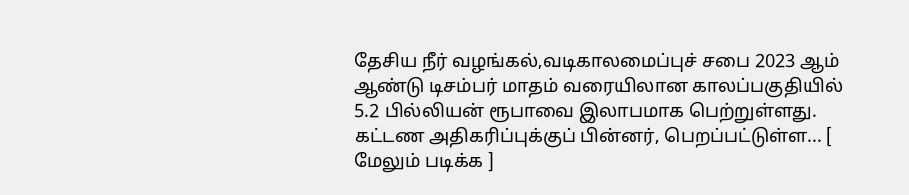தேசிய நீர் வழங்கல்,வடிகாலமைப்புச் சபை 2023 ஆம் ஆண்டு டிசம்பர் மாதம் வரையிலான காலப்பகுதியில் 5.2 பில்லியன் ரூபாவை இலாபமாக பெற்றுள்ளது. கட்டண அதிகரிப்புக்குப் பின்னர், பெறப்பட்டுள்ள... [ மேலும் படிக்க ]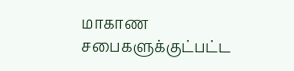மாகாண சபைகளுக்குட்பட்ட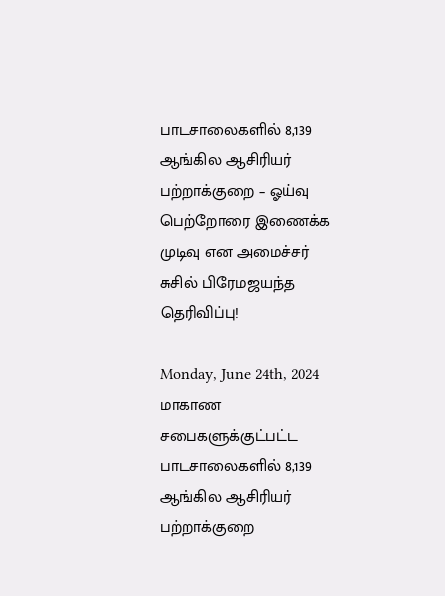பாடசாலைகளில் 8,139 ஆங்கில ஆசிரியர் பற்றாக்குறை – ஓய்வு பெற்றோரை இணைக்க முடிவு என அமைச்சர் சுசில் பிரேமஜயந்த தெரிவிப்பு!

Monday, June 24th, 2024
மாகாண சபைகளுக்குட்பட்ட பாடசாலைகளில் 8,139 ஆங்கில ஆசிரியர் பற்றாக்குறை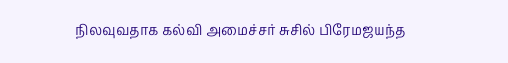நிலவுவதாக கல்வி அமைச்சர் சுசில் பிரேமஜயந்த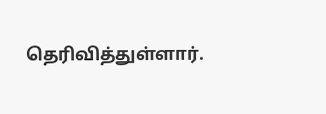தெரிவித்துள்ளார்.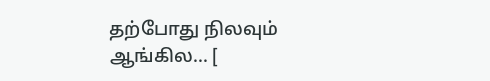தற்போது நிலவும் ஆங்கில... [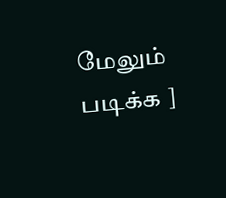மேலும் படிக்க ]